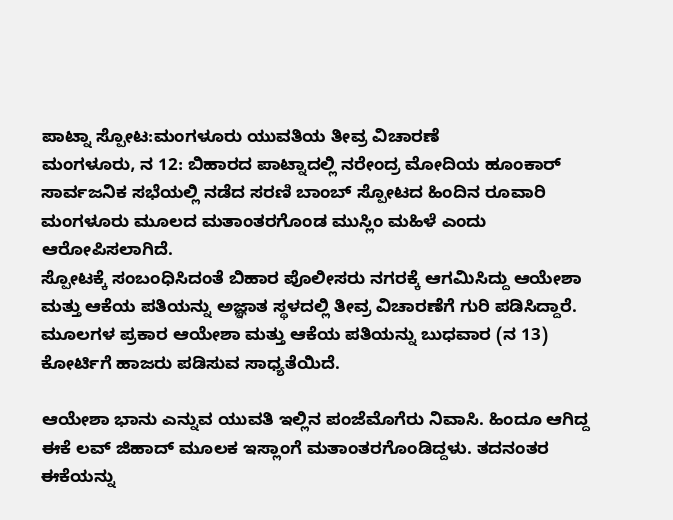ಪಾಟ್ನಾ ಸ್ಪೋಟ:ಮಂಗಳೂರು ಯುವತಿಯ ತೀವ್ರ ವಿಚಾರಣೆ
ಮಂಗಳೂರು, ನ 12: ಬಿಹಾರದ ಪಾಟ್ನಾದಲ್ಲಿ ನರೇಂದ್ರ ಮೋದಿಯ ಹೂಂಕಾರ್ ಸಾರ್ವಜನಿಕ ಸಭೆಯಲ್ಲಿ ನಡೆದ ಸರಣಿ ಬಾಂಬ್ ಸ್ಪೋಟದ ಹಿಂದಿನ ರೂವಾರಿ ಮಂಗಳೂರು ಮೂಲದ ಮತಾಂತರಗೊಂಡ ಮುಸ್ಲಿಂ ಮಹಿಳೆ ಎಂದು ಆರೋಪಿಸಲಾಗಿದೆ.
ಸ್ಪೋಟಕ್ಕೆ ಸಂಬಂಧಿಸಿದಂತೆ ಬಿಹಾರ ಪೊಲೀಸರು ನಗರಕ್ಕೆ ಆಗಮಿಸಿದ್ದು ಆಯೇಶಾ ಮತ್ತು ಆಕೆಯ ಪತಿಯನ್ನು ಅಜ್ಞಾತ ಸ್ಥಳದಲ್ಲಿ ತೀವ್ರ ವಿಚಾರಣೆಗೆ ಗುರಿ ಪಡಿಸಿದ್ದಾರೆ. ಮೂಲಗಳ ಪ್ರಕಾರ ಆಯೇಶಾ ಮತ್ತು ಆಕೆಯ ಪತಿಯನ್ನು ಬುಧವಾರ (ನ 13) ಕೋರ್ಟಿಗೆ ಹಾಜರು ಪಡಿಸುವ ಸಾಧ್ಯತೆಯಿದೆ.

ಆಯೇಶಾ ಭಾನು ಎನ್ನುವ ಯುವತಿ ಇಲ್ಲಿನ ಪಂಜೆಮೊಗೆರು ನಿವಾಸಿ. ಹಿಂದೂ ಆಗಿದ್ದ ಈಕೆ ಲವ್ ಜಿಹಾದ್ ಮೂಲಕ ಇಸ್ಲಾಂಗೆ ಮತಾಂತರಗೊಂಡಿದ್ದಳು. ತದನಂತರ ಈಕೆಯನ್ನು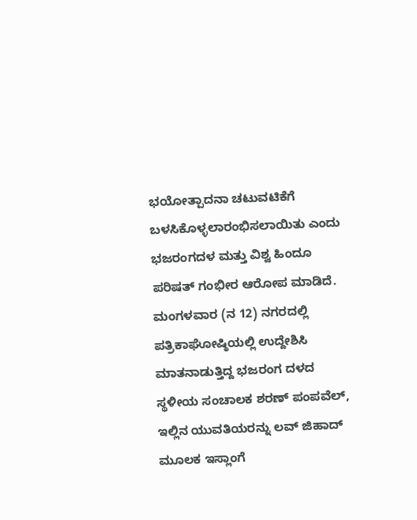ಭಯೋತ್ಪಾದನಾ ಚಟುವಟಿಕೆಗೆ ಬಳಸಿಕೊಳ್ಳಲಾರಂಭಿಸಲಾಯಿತು ಎಂದು ಭಜರಂಗದಳ ಮತ್ತು ವಿಶ್ವ ಹಿಂದೂ ಪರಿಷತ್ ಗಂಭೀರ ಆರೋಪ ಮಾಡಿದೆ.
ಮಂಗಳವಾರ (ನ 12) ನಗರದಲ್ಲಿ ಪತ್ರಿಕಾಘೋಷ್ಠಿಯಲ್ಲಿ ಉದ್ದೇಶಿಸಿ ಮಾತನಾಡುತ್ತಿದ್ದ ಭಜರಂಗ ದಳದ ಸ್ಥಳೀಯ ಸಂಚಾಲಕ ಶರಣ್ ಪಂಪವೆಲ್, ಇಲ್ಲಿನ ಯುವತಿಯರನ್ನು ಲವ್ ಜಿಹಾದ್ ಮೂಲಕ ಇಸ್ಲಾಂಗೆ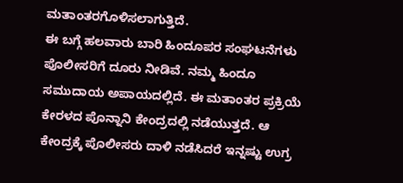ಮತಾಂತರಗೊಳಿಸಲಾಗುತ್ತಿದೆ.
ಈ ಬಗ್ಗೆ ಹಲವಾರು ಬಾರಿ ಹಿಂದೂಪರ ಸಂಘಟನೆಗಳು ಪೊಲೀಸರಿಗೆ ದೂರು ನೀಡಿವೆ. ನಮ್ಮ ಹಿಂದೂ ಸಮುದಾಯ ಅಪಾಯದಲ್ಲಿದೆ. ಈ ಮತಾಂತರ ಪ್ರಕ್ರಿಯೆ ಕೇರಳದ ಪೊನ್ನಾನಿ ಕೇಂದ್ರದಲ್ಲಿ ನಡೆಯುತ್ತದೆ. ಆ ಕೇಂದ್ರಕ್ಕೆ ಪೊಲೀಸರು ದಾಳಿ ನಡೆಸಿದರೆ ಇನ್ನಷ್ಟು ಉಗ್ರ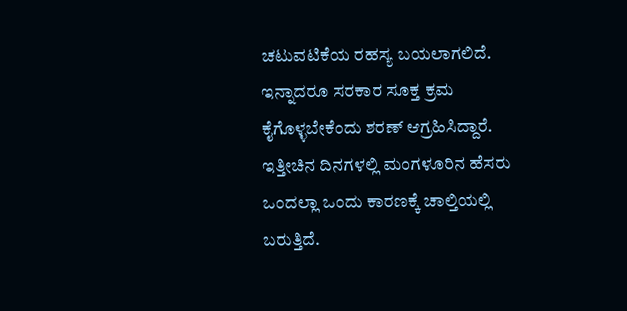ಚಟುವಟಿಕೆಯ ರಹಸ್ಯ ಬಯಲಾಗಲಿದೆ. ಇನ್ನಾದರೂ ಸರಕಾರ ಸೂಕ್ತ ಕ್ರಮ ಕೈಗೊಳ್ಳಬೇಕೆಂದು ಶರಣ್ ಆಗ್ರಹಿಸಿದ್ದಾರೆ.
ಇತ್ತೀಚಿನ ದಿನಗಳಲ್ಲಿ ಮಂಗಳೂರಿನ ಹೆಸರು ಒಂದಲ್ಲಾ ಒಂದು ಕಾರಣಕ್ಕೆ ಚಾಲ್ತಿಯಲ್ಲಿ ಬರುತ್ತಿದೆ.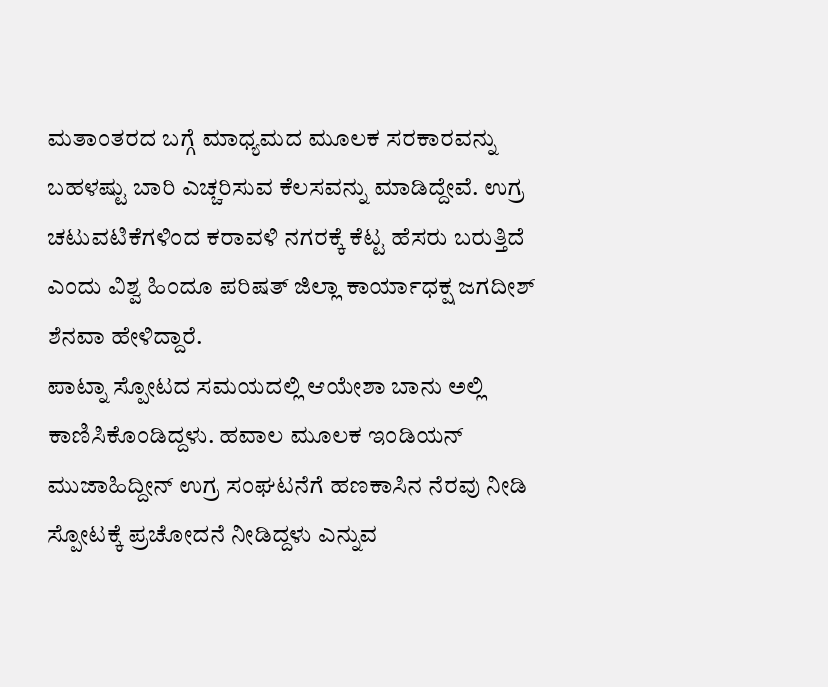ಮತಾಂತರದ ಬಗ್ಗೆ ಮಾಧ್ಯಮದ ಮೂಲಕ ಸರಕಾರವನ್ನು ಬಹಳಷ್ಟು ಬಾರಿ ಎಚ್ಚರಿಸುವ ಕೆಲಸವನ್ನು ಮಾಡಿದ್ದೇವೆ. ಉಗ್ರ ಚಟುವಟಿಕೆಗಳಿಂದ ಕರಾವಳಿ ನಗರಕ್ಕೆ ಕೆಟ್ಟ ಹೆಸರು ಬರುತ್ತಿದೆ ಎಂದು ವಿಶ್ವ ಹಿಂದೂ ಪರಿಷತ್ ಜಿಲ್ಲಾ ಕಾರ್ಯಾಧಕ್ಷ ಜಗದೀಶ್ ಶೆನವಾ ಹೇಳಿದ್ದಾರೆ.
ಪಾಟ್ನಾ ಸ್ಪೋಟದ ಸಮಯದಲ್ಲಿ ಆಯೇಶಾ ಬಾನು ಅಲ್ಲಿ ಕಾಣಿಸಿಕೊಂಡಿದ್ದಳು. ಹವಾಲ ಮೂಲಕ ಇಂಡಿಯನ್ ಮುಜಾಹಿದ್ದೀನ್ ಉಗ್ರ ಸಂಘಟನೆಗೆ ಹಣಕಾಸಿನ ನೆರವು ನೀಡಿ ಸ್ಪೋಟಕ್ಕೆ ಪ್ರಚೋದನೆ ನೀಡಿದ್ದಳು ಎನ್ನುವ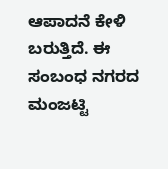ಆಪಾದನೆ ಕೇಳಿ ಬರುತ್ತಿದೆ. ಈ ಸಂಬಂಧ ನಗರದ ಮಂಜಟ್ಟಿ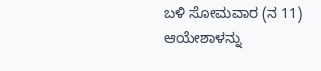ಬಳಿ ಸೋಮವಾರ (ನ 11) ಆಯೇಶಾಳನ್ನು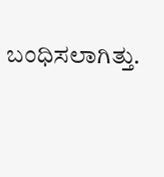ಬಂಧಿಸಲಾಗಿತ್ತು.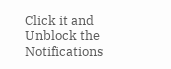Click it and Unblock the Notifications